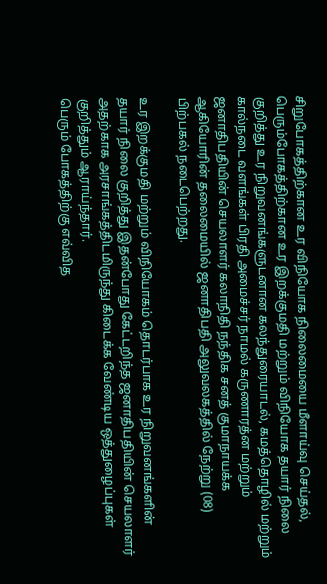சிறுபோகத்திற்கான உர விநியோக நிலைமையை மீளாய்வு செய்தல், பெரும்போகத்திற்கான உர இறக்குமதி மற்றும் விநியோக தயார் நிலை குறித்து உர நிறுவனங்களுடனான கலந்துரையாடல், கமத்தொழில் மற்றும் கால்நடை வளங்கள் பிரதி அமைச்சர் நாமல் கருணாரத்ன மற்றும் ஜனாதிபதியின் செயலாளர் கலாநிதி நந்திக சனத் குமாநாயக்க ஆகியோரின் தலைமையில் ஜனாதிபதி அலுவலகத்தில் நேற்று (08) பிற்பகல் நடைபெற்றது.

உர இறக்குமதி மற்றும் விநியோகம் தொடர்பாக உர நிறுவனங்களின் தயார் நிலை குறித்து இதன்போது கேட்டறிந்த ஜனாதிபதியின் செயலாளர் அதற்காக அரசாங்கத்திடமிருந்து கிடைக்க வேண்டிய ஒத்துழைப்புகள் குறித்தும் ஆராய்ந்தார்.
பெரும் போகத்திற்கு எவ்வித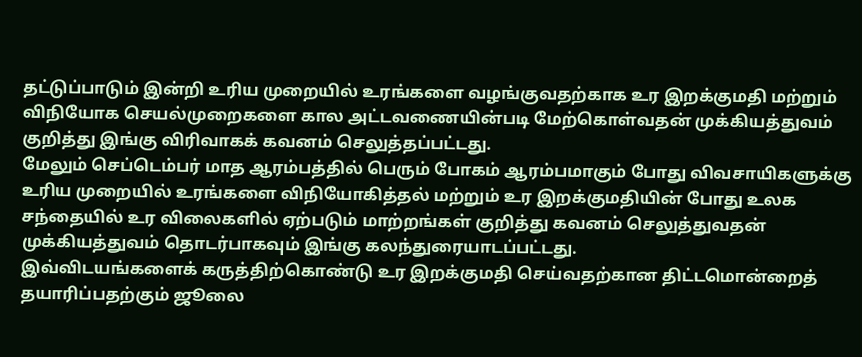தட்டுப்பாடும் இன்றி உரிய முறையில் உரங்களை வழங்குவதற்காக உர இறக்குமதி மற்றும் விநியோக செயல்முறைகளை கால அட்டவணையின்படி மேற்கொள்வதன் முக்கியத்துவம் குறித்து இங்கு விரிவாகக் கவனம் செலுத்தப்பட்டது.
மேலும் செப்டெம்பர் மாத ஆரம்பத்தில் பெரும் போகம் ஆரம்பமாகும் போது விவசாயிகளுக்கு உரிய முறையில் உரங்களை விநியோகித்தல் மற்றும் உர இறக்குமதியின் போது உலக சந்தையில் உர விலைகளில் ஏற்படும் மாற்றங்கள் குறித்து கவனம் செலுத்துவதன் முக்கியத்துவம் தொடர்பாகவும் இங்கு கலந்துரையாடப்பட்டது.
இவ்விடயங்களைக் கருத்திற்கொண்டு உர இறக்குமதி செய்வதற்கான திட்டமொன்றைத் தயாரிப்பதற்கும் ஜூலை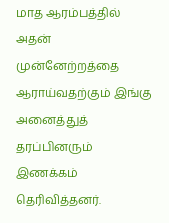மாத ஆரம்பத்தில் அதன் முன்னேற்றத்தை ஆராய்வதற்கும் இங்கு அனைத்துத் தரப்பினரும் இணக்கம் தெரிவித்தனர்.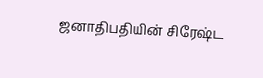ஜனாதிபதியின் சிரேஷ்ட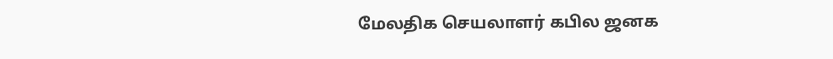மேலதிக செயலாளர் கபில ஜனக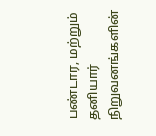பண்டார, மற்றும் தனியார் நிறுவனங்களின்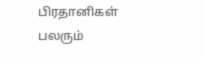பிரதானிகள் பலரும்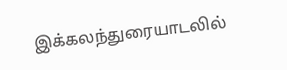இக்கலந்துரையாடலில்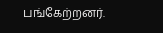பங்கேற்றனர்.